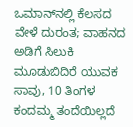ಒಮಾನ್‌ನಲ್ಲಿ ಕೆಲಸದ ವೇಳೆ ದುರಂತ; ವಾಹನದ ಅಡಿಗೆ ಸಿಲುಕಿ ಮೂಡುಬಿದಿರೆ ಯುವಕ ಸಾವು, 10 ತಿಂಗಳ ಕಂದಮ್ಮ ತಂದೆಯಿಲ್ಲದೆ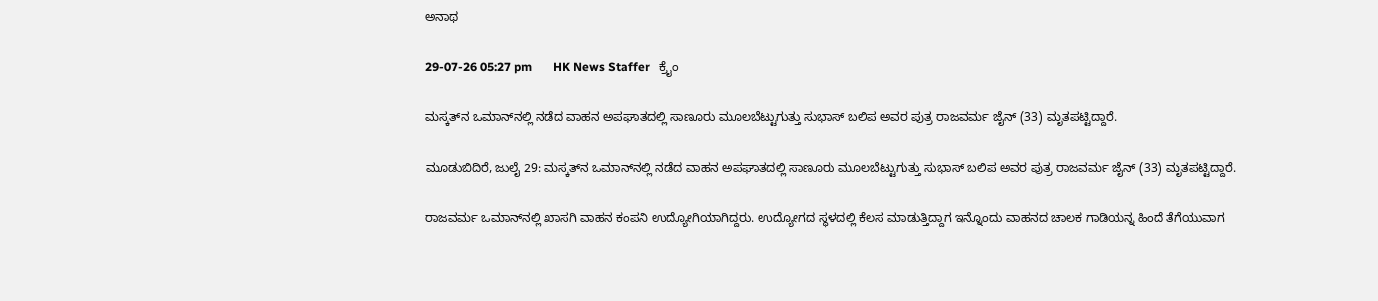ಅನಾಥ

29-07-26 05:27 pm       HK News Staffer   ಕ್ರೈಂ

ಮಸ್ಕತ್‌ನ ಒಮಾನ್‌ನಲ್ಲಿ ನಡೆದ ವಾಹನ ಅಪಘಾತದಲ್ಲಿ ಸಾಣೂರು ಮೂಲಬೆಟ್ಟುಗುತ್ತು ಸುಭಾಸ್ ಬಲಿಪ ಅವರ ಪುತ್ರ ರಾಜವರ್ಮ ಜೈನ್ (33) ಮೃತಪಟ್ಟಿದ್ದಾರೆ.

ಮೂಡುಬಿದಿರೆ, ಜುಲೈ 29: ಮಸ್ಕತ್‌ನ ಒಮಾನ್‌ನಲ್ಲಿ ನಡೆದ ವಾಹನ ಅಪಘಾತದಲ್ಲಿ ಸಾಣೂರು ಮೂಲಬೆಟ್ಟುಗುತ್ತು ಸುಭಾಸ್ ಬಲಿಪ ಅವರ ಪುತ್ರ ರಾಜವರ್ಮ ಜೈನ್ (33) ಮೃತಪಟ್ಟಿದ್ದಾರೆ.

ರಾಜವರ್ಮ ಒಮಾನ್‌ನಲ್ಲಿ ಖಾಸಗಿ ವಾಹನ ಕಂಪನಿ ಉದ್ಯೋಗಿಯಾಗಿದ್ದರು. ಉದ್ಯೋಗದ ಸ್ಥಳದಲ್ಲಿ ಕೆಲಸ ಮಾಡುತ್ತಿದ್ದಾಗ ಇನ್ನೊಂದು ವಾಹನದ ಚಾಲಕ ಗಾಡಿಯನ್ನ ಹಿಂದೆ ತೆಗೆಯುವಾಗ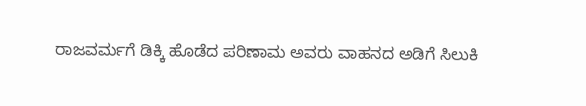ರಾಜವರ್ಮಗೆ ಡಿಕ್ಕಿ ಹೊಡೆದ ಪರಿಣಾಮ ಅವರು ವಾಹನದ ಅಡಿಗೆ ಸಿಲುಕಿ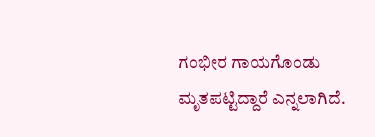ಗಂಭೀರ ಗಾಯಗೊಂಡು ಮೃತಪಟ್ಟಿದ್ದಾರೆ ಎನ್ನಲಾಗಿದೆ.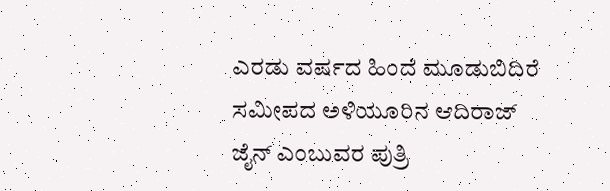ಎರಡು ವರ್ಷದ ಹಿಂದೆ ಮೂಡುಬಿದಿರೆ ಸಮೀಪದ ಅಳಿಯೂರಿನ ಆದಿರಾಜ್ ಜೈನ್ ಎಂಬುವರ ಪುತ್ರಿ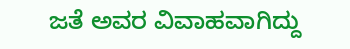ಜತೆ ಅವರ ವಿವಾಹವಾಗಿದ್ದು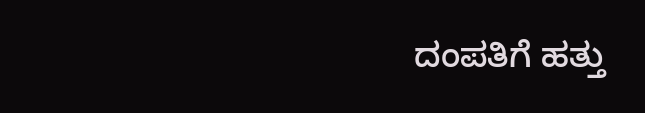ದಂಪತಿಗೆ ಹತ್ತು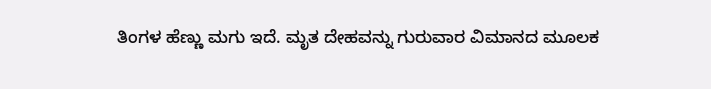ತಿಂಗಳ ಹೆಣ್ಣು ಮಗು ಇದೆ. ಮೃತ ದೇಹವನ್ನು ಗುರುವಾರ ವಿಮಾನದ ಮೂಲಕ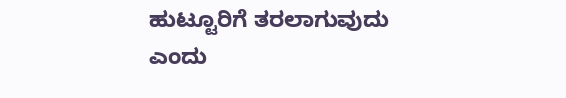ಹುಟ್ಟೂರಿಗೆ ತರಲಾಗುವುದು ಎಂದು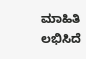ಮಾಹಿತಿ ಲಭಿಸಿದೆ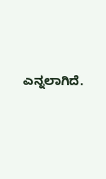ಎನ್ನಲಾಗಿದೆ.